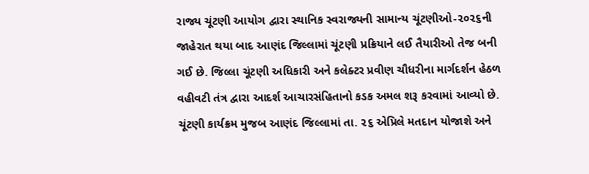રાજ્ય ચૂંટણી આયોગ દ્વારા સ્થાનિક સ્વરાજ્યની સામાન્ય ચૂંટણીઓ-૨૦૨૬ની જાહેરાત થયા બાદ આણંદ જિલ્લામાં ચૂંટણી પ્રક્રિયાને લઈ તૈયારીઓ તેજ બની ગઈ છે. જિલ્લા ચૂંટણી અધિકારી અને કલેક્ટર પ્રવીણ ચૌધરીના માર્ગદર્શન હેઠળ વહીવટી તંત્ર દ્વારા આદર્શ આચારસંહિતાનો કડક અમલ શરૂ કરવામાં આવ્યો છે.
ચૂંટણી કાર્યક્રમ મુજબ આણંદ જિલ્લામાં તા. ૨૬ એપ્રિલે મતદાન યોજાશે અને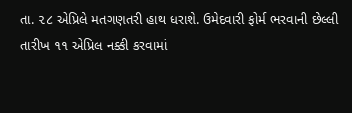તા. ૨૮ એપ્રિલે મતગણતરી હાથ ધરાશે. ઉમેદવારી ફોર્મ ભરવાની છેલ્લી તારીખ ૧૧ એપ્રિલ નક્કી કરવામાં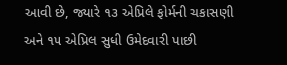આવી છે, જ્યારે ૧૩ એપ્રિલે ફોર્મની ચકાસણી અને ૧૫ એપ્રિલ સુધી ઉમેદવારી પાછી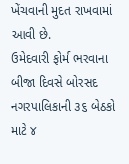ખેંચવાની મુદત રાખવામાં આવી છે.
ઉમેદવારી ફોર્મ ભરવાના બીજા દિવસે બોરસદ નગરપાલિકાની ૩૬ બેઠકો માટે ૪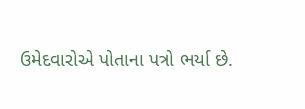ઉમેદવારોએ પોતાના પત્રો ભર્યા છે.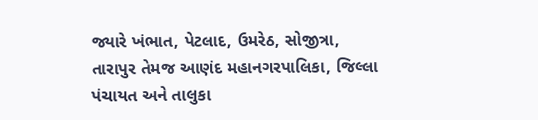જ્યારે ખંભાત, પેટલાદ, ઉમરેઠ, સોજીત્રા, તારાપુર તેમજ આણંદ મહાનગરપાલિકા, જિલ્લા પંચાયત અને તાલુકા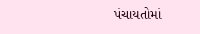પંચાયતોમાં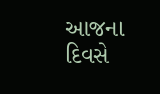આજના દિવસે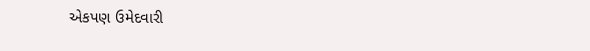એકપણ ઉમેદવારી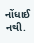નોંધાઈ નથી.